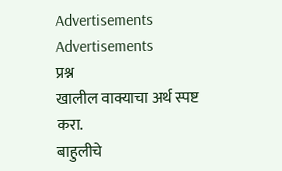Advertisements
Advertisements
प्रश्न
खालील वाक्याचा अर्थ स्पष्ट करा.
बाहुलीचे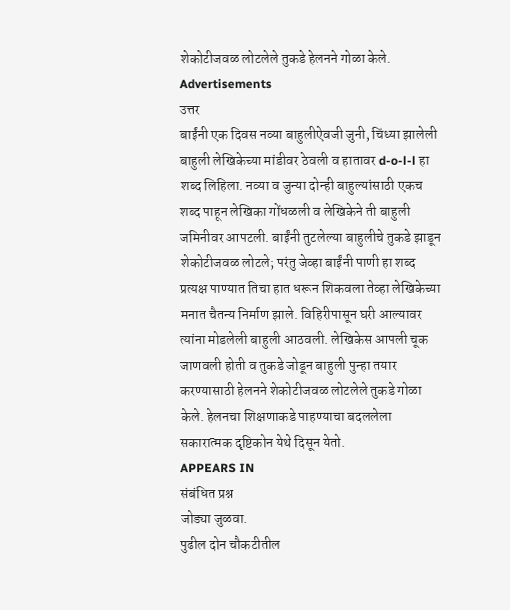शेकोटीजवळ लोटलेले तुकडे हेलनने गोळा केले.
Advertisements
उत्तर
बाईंनी एक दिवस नव्या बाहुलीऐवजी जुनी, चिंध्या झालेली बाहुली लेखिकेच्या मांडीवर ठेवली व हातावर d-o-l-l हा शब्द लिहिला. नव्या व जुन्या दोन्ही बाहुल्यांसाठी एकच शब्द पाहून लेखिका गोंधळली व लेखिकेने ती बाहुली जमिनीवर आपटली. बाईंनी तुटलेल्या बाहुलीचे तुकडे झाडून शेकोटीजवळ लोटले; परंतु जेव्हा बाईंनी पाणी हा शब्द प्रत्यक्ष पाण्यात तिचा हात धरून शिकवला तेव्हा लेखिकेच्या मनात चैतन्य निर्माण झाले. विहिरीपासून घरी आल्यावर त्यांना मोडलेली बाहुली आठवली. लेखिकेस आपली चूक जाणवली होती व तुकडे जोडून बाहुली पुन्हा तयार करण्यासाठी हेलनने शेकोटीजवळ लोटलेले तुकडे गोळा केले. हेलनचा शिक्षणाकडे पाहण्याचा बदललेला सकारात्मक दृष्टिकोन येथे दिसून येतो.
APPEARS IN
संबंधित प्रश्न
जोड्या जुळवा.
पुढील दोन चौकटीतील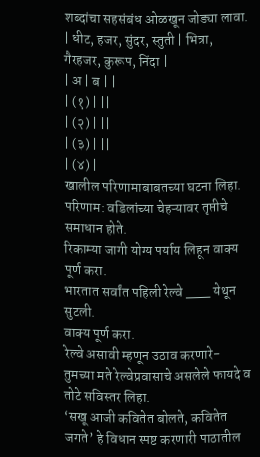शब्दांचा सहसंबंध ओळखून जोड्या लावा.
| धीट, हजर, सुंदर, स्तुती | भित्रा, गैरहजर, कुरूप, निंदा |
| अ | ब | |
| (१) | ||
| (२) | ||
| (३) | ||
| (४) |
खालील परिणामाबाबतच्या घटना लिहा.
परिणाम: वडिलांच्या चेहऱ्यावर तृप्तीचे समाधान होते.
रिकाम्या जागी योग्य पर्याय लिहून वाक्य पूर्ण करा.
भारतात सर्वांत पहिली रेल्वे ___ येथून सुटली.
वाक्य पूर्ण करा.
रेल्वे असावी म्हणून उठाव करणारे-
तुमच्या मते रेल्वेप्रवासाचे असलेले फायदे व तोटे सविस्तर लिहा.
‘सखू आजी कवितेत बोलते, कवितेत जगते’ हे विधान स्पष्ट करणारी पाठातील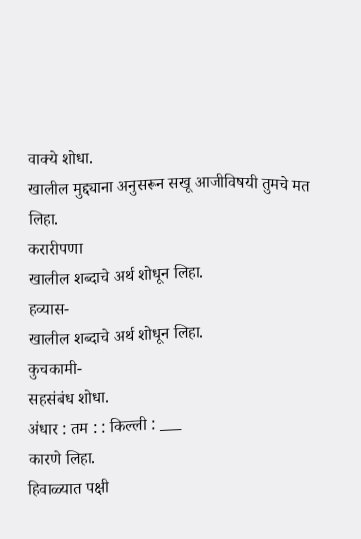वाक्ये शोधा.
खालील मुद्द्याना अनुसरून सखू आजीविषयी तुमचे मत लिहा.
करारीपणा
खालील शब्दाचे अर्थ शोधून लिहा.
हव्यास-
खालील शब्दाचे अर्थ शोधून लिहा.
कुचकामी-
सहसंबंध शोधा.
अंधार : तम : : किल्ली : ___
कारणे लिहा.
हिवाळ्यात पक्षी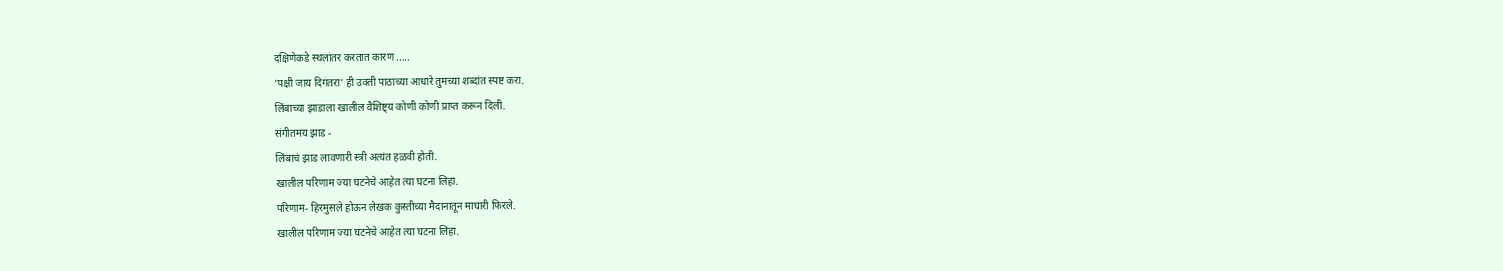दक्षिणेकडे स्थलांतर करतात कारण .....
‘पक्षी जाय दिगंतरा’ ही उक्ती पाठाच्या आधारे तुमच्या शब्दांत स्पष्ट करा.
लिंबाच्या झाडाला खालील वैशिष्ट्य कोणी कोणी प्राप्त करून दिली.
संगीतमय झाड -
लिंबाचं झाड लावणारी स्त्री अत्यंत हळवी होती.
खालील परिणाम ज्या घटनेचे आहेत त्या घटना लिहा.
परिणाम- हिरमुसले होऊन लेखक कुस्तीच्या मैदानातून माघारी फिरले.
खालील परिणाम ज्या घटनेचे आहेत त्या घटना लिहा.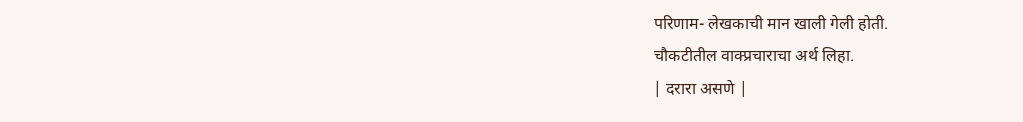परिणाम- लेखकाची मान खाली गेली होती.
चौकटीतील वाक्प्रचाराचा अर्थ लिहा.
| दरारा असणे |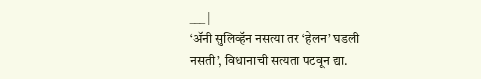___ |
‘ॲनी सुलिव्हॅन नसत्या तर ‘हेलन’ घडली नसती’, विधानाची सत्यता पटवून द्या.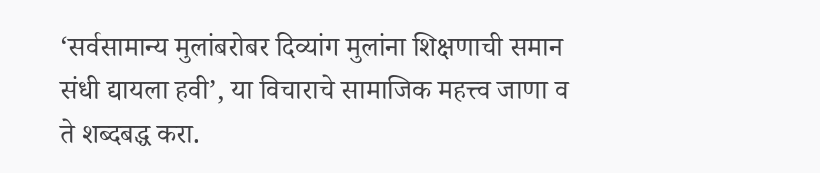‘सर्वसामान्य मुलांबरोबर दिव्यांग मुलांना शिक्षणाची समान संधी द्यायला हवी’, या विचाराचे सामाजिक महत्त्व जाणा व ते शब्दबद्ध करा.